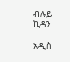ብሉይ ኪዳን

አዲስ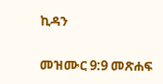ኪዳን

መዝሙር 9:9 መጽሐፍ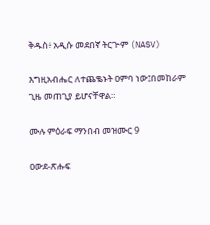ቅዱስ፥ አዲሱ መደበኛ ትርጒም (NASV)

እግዚአብሔር ለተጨቈኑት ዐምባ ነው፤በመከራም ጊዜ መጠጊያ ይሆናቸዋል።

ሙሉ ምዕራፍ ማንበብ መዝሙር 9

ዐውደ-ጽሑፍ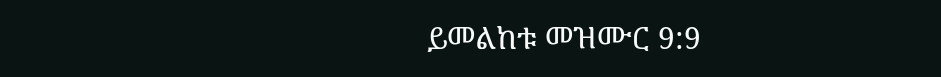ይመልከቱ መዝሙር 9:9